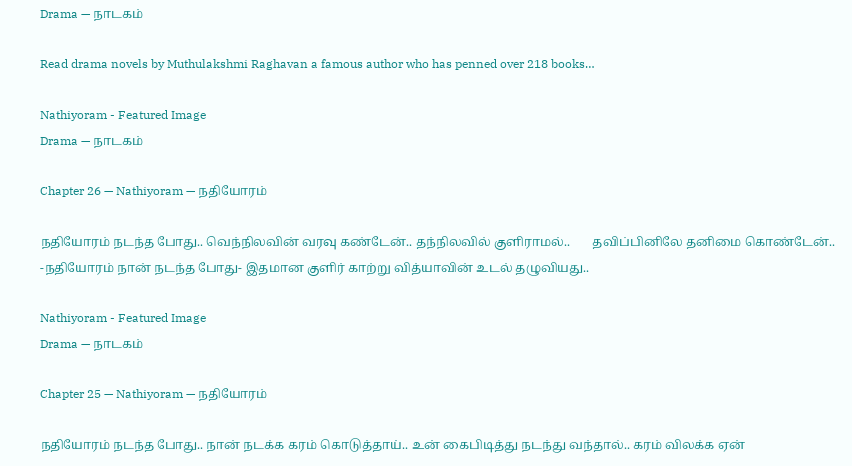Drama — நாடகம்

Read drama novels by Muthulakshmi Raghavan a famous author who has penned over 218 books…

Nathiyoram - Featured Image
Drama — நாடகம்

Chapter 26 — Nathiyoram — நதியோரம்

நதியோரம் நடந்த போது.. வெந்நிலவின் வரவு கண்டேன்.. தந்நிலவில் குளிராமல்..       தவிப்பினிலே தனிமை கொண்டேன்.. -நதியோரம் நான் நடந்த போது- இதமான குளிர் காற்று வித்யாவின் உடல் தழுவியது..

Nathiyoram - Featured Image
Drama — நாடகம்

Chapter 25 — Nathiyoram — நதியோரம்

நதியோரம் நடந்த போது.. நான் நடக்க கரம் கொடுத்தாய்.. உன் கைபிடித்து நடந்து வந்தால்.. கரம் விலக்க ஏன்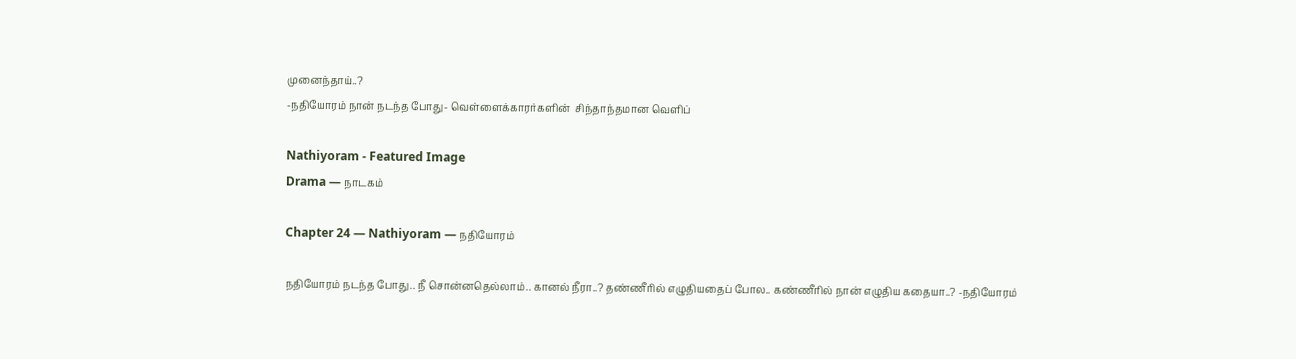முனைந்தாய்..?
-நதியோரம் நான் நடந்த போது- வெள்ளைக்காரர்களின்  சிந்தாந்தமான வெளிப்

Nathiyoram - Featured Image
Drama — நாடகம்

Chapter 24 — Nathiyoram — நதியோரம்

நதியோரம் நடந்த போது.. நீ சொன்னதெல்லாம்.. கானல் நீரா..? தண்ணீரில் எழுதியதைப் போல.. கண்ணீரில் நான் எழுதிய கதையா..? -நதியோரம்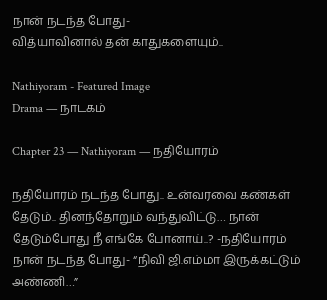நான் நடந்த போது-
வித்யாவினால் தன் காதுகளையும்..

Nathiyoram - Featured Image
Drama — நாடகம்

Chapter 23 — Nathiyoram — நதியோரம்

நதியோரம் நடந்த போது.. உன்வரவை கண்கள் தேடும்.. தினந்தோறும் வந்துவிட்டு… நான் தேடும்போது நீ எங்கே போனாய்..? -நதியோரம் நான் நடந்த போது- “நிவி ஜி.எம்மா இருக்கட்டும் அண்ணி…”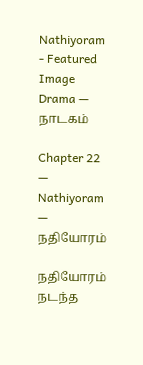Nathiyoram - Featured Image
Drama — நாடகம்

Chapter 22 — Nathiyoram — நதியோரம்

நதியோரம் நடந்த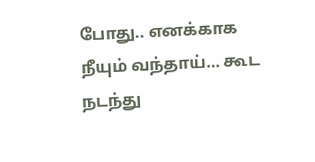போது.. எனக்காக நீயும் வந்தாய்… கூட நடந்து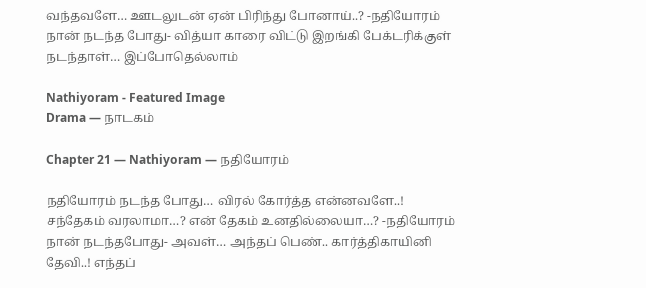வந்தவளே… ஊடலுடன் ஏன் பிரிந்து போனாய்..? -நதியோரம் நான் நடந்த போது- வித்யா காரை விட்டு இறங்கி பேக்டரிக்குள் நடந்தாள்… இப்போதெல்லாம்

Nathiyoram - Featured Image
Drama — நாடகம்

Chapter 21 — Nathiyoram — நதியோரம்

நதியோரம் நடந்த போது… விரல் கோர்த்த என்னவளே..! சந்தேகம் வரலாமா…? என் தேகம் உனதில்லையா…? -நதியோரம் நான் நடந்தபோது- அவள்… அந்தப் பெண்.. கார்த்திகாயினி தேவி..! எந்தப்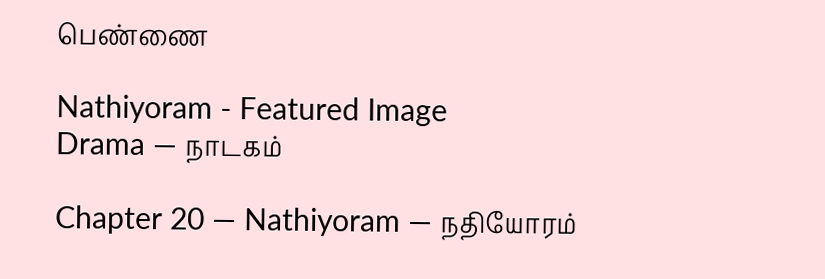பெண்ணை

Nathiyoram - Featured Image
Drama — நாடகம்

Chapter 20 — Nathiyoram — நதியோரம்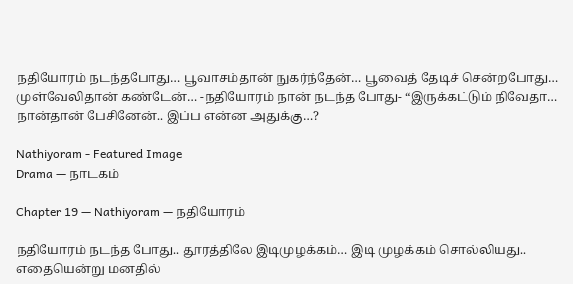நதியோரம் நடந்தபோது… பூவாசம்தான் நுகர்ந்தேன்… பூவைத் தேடிச் சென்றபோது…
முள்வேலிதான் கண்டேன்… -நதியோரம் நான் நடந்த போது- “இருக்கட்டும் நிவேதா… நான்தான் பேசினேன்.. இப்ப என்ன அதுக்கு…?

Nathiyoram - Featured Image
Drama — நாடகம்

Chapter 19 — Nathiyoram — நதியோரம்

நதியோரம் நடந்த போது.. தூரத்திலே இடிமுழக்கம்… இடி முழக்கம் சொல்லியது..
எதையென்று மனதில்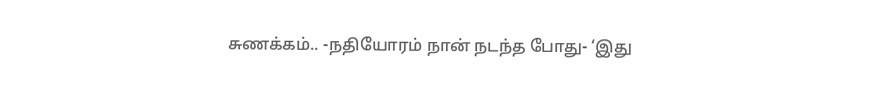சுணக்கம்.. -நதியோரம் நான் நடந்த போது- ‘இது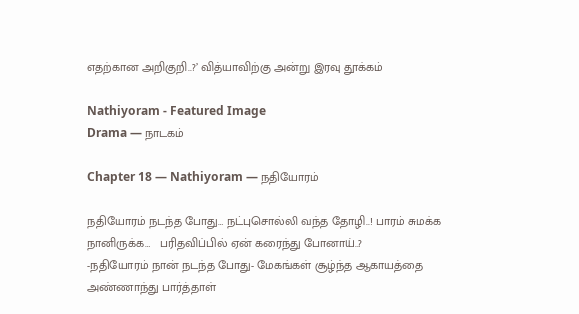எதற்கான அறிகுறி..?’ வித்யாவிற்கு அன்று இரவு தூக்கம்

Nathiyoram - Featured Image
Drama — நாடகம்

Chapter 18 — Nathiyoram — நதியோரம்

நதியோரம் நடந்த போது… நட்புசொல்லி வந்த தோழி..! பாரம் சுமக்க நானிருக்க…   பரிதவிப்பில் ஏன் கரைந்து போனாய்..?
-நதியோரம் நான் நடந்த போது- மேகங்கள் சூழ்ந்த ஆகாயத்தை அண்ணாந்து பார்த்தாள்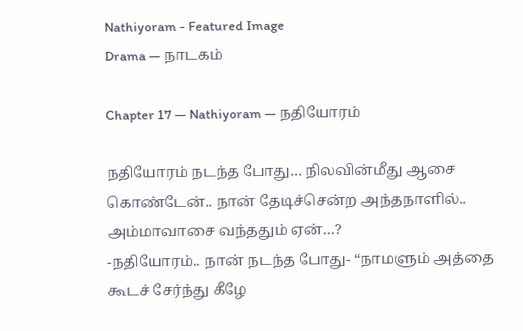Nathiyoram - Featured Image
Drama — நாடகம்

Chapter 17 — Nathiyoram — நதியோரம்

நதியோரம் நடந்த போது… நிலவின்மீது ஆசை கொண்டேன்.. நான் தேடிச்சென்ற அந்தநாளில்.. அம்மாவாசை வந்ததும் ஏன்…?
-நதியோரம்.. நான் நடந்த போது- “நாமளும் அத்தை கூடச் சேர்ந்து கீழே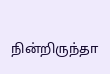நின்றிருந்தா